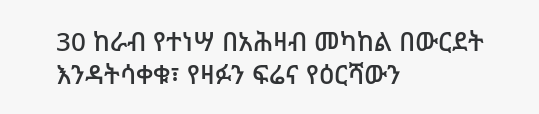30 ከራብ የተነሣ በአሕዛብ መካከል በውርደት እንዳትሳቀቁ፣ የዛፉን ፍሬና የዕርሻውን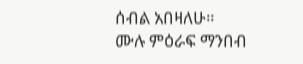ሰብል አበዛለሁ።
ሙሉ ምዕራፍ ማንበብ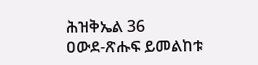ሕዝቅኤል 36
ዐውደ-ጽሑፍ ይመልከቱ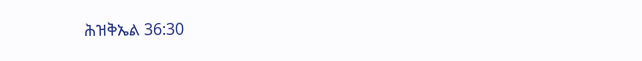ሕዝቅኤል 36:30